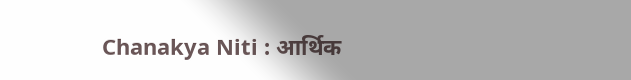Chanakya Niti : आर्थिक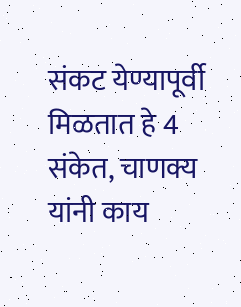संकट येण्यापूर्वी मिळतात हे 4 संकेत, चाणक्य यांनी काय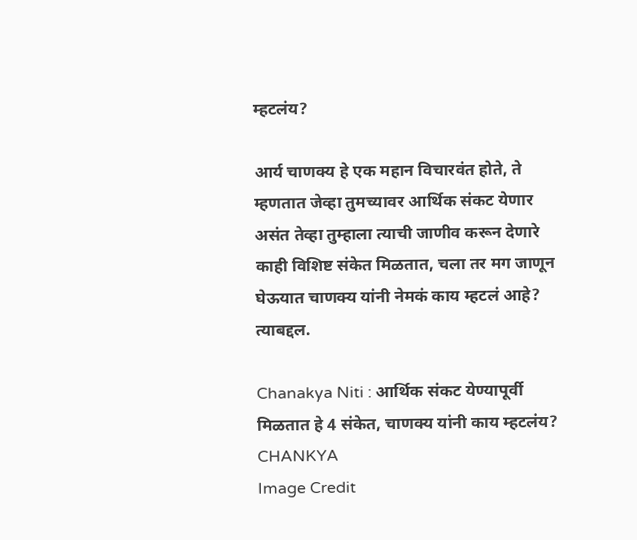म्हटलंय?

आर्य चाणक्य हे एक महान विचारवंत होते, ते म्हणतात जेव्हा तुमच्यावर आर्थिक संकट येणार असंत तेव्हा तुम्हाला त्याची जाणीव करून देणारे काही विशिष्ट संकेत मिळतात, चला तर मग जाणून घेऊयात चाणक्य यांनी नेमकं काय म्हटलं आहे? त्याबद्दल.

Chanakya Niti : आर्थिक संकट येण्यापूर्वी मिळतात हे 4 संकेत, चाणक्य यांनी काय म्हटलंय?
CHANKYA
Image Credit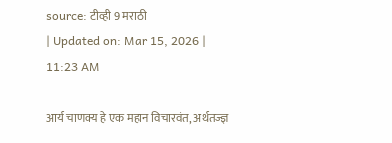source: टीव्ही 9 मराठी
| Updated on: Mar 15, 2026 | 11:23 AM

आर्य चाणक्य हे एक महान विचारवंत, अर्थतज्ज्ञ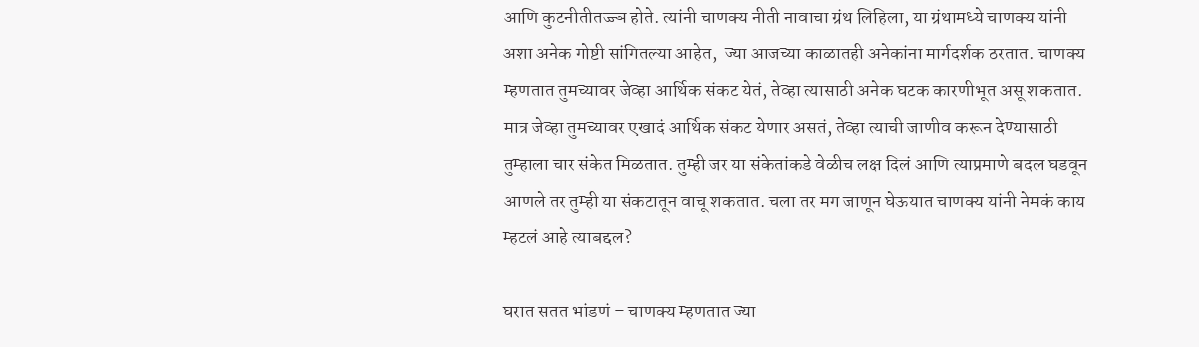आणि कुटनीतीतज्ज्ञ होते. त्यांनी चाणक्य नीती नावाचा ग्रंथ लिहिला, या ग्रंथामध्ये चाणक्य यांनी अशा अनेक गोष्टी सांगितल्या आहेत,  ज्या आजच्या काळातही अनेकांना मार्गदर्शक ठरतात. चाणक्य म्हणतात तुमच्यावर जेव्हा आर्थिक संकट येतं, तेव्हा त्यासाठी अनेक घटक कारणीभूत असू शकतात. मात्र जेव्हा तुमच्यावर एखादं आर्थिक संकट येणार असतं, तेव्हा त्याची जाणीव करून देण्यासाठी तुम्हाला चार संकेत मिळतात. तुम्ही जर या संकेतांकडे वेळीच लक्ष दिलं आणि त्याप्रमाणे बदल घडवून आणले तर तुम्ही या संकटातून वाचू शकतात. चला तर मग जाणून घेऊयात चाणक्य यांनी नेमकं काय म्हटलं आहे त्याबद्दल?

घरात सतत भांडणं – चाणक्य म्हणतात ज्या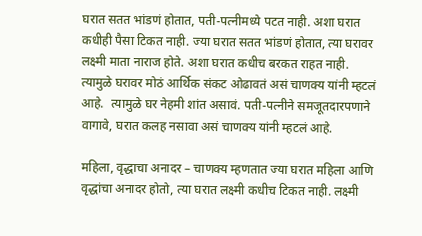घरात सतत भांडणं होतात, पती-पत्नीमध्ये पटत नाही. अशा घरात कधीही पैसा टिकत नाही. ज्या घरात सतत भांडणं होतात, त्या घरावर लक्ष्मी माता नाराज होते. अशा घरात कधीच बरकत राहत नाही. त्यामुळे घरावर मोठं आर्थिक संकट ओढावतं असं चाणक्य यांनी म्हटलं आहे.  त्यामुळे घर नेहमी शांत असावं. पती-पत्नीने समजूतदारपणाने वागावे, घरात कलह नसावा असं चाणक्य यांनी म्हटलं आहे.

महिला, वृद्धाचा अनादर – चाणक्य म्हणतात ज्या घरात महिला आणि वृद्धांचा अनादर होतो, त्या घरात लक्ष्मी कधीच टिकत नाही. लक्ष्मी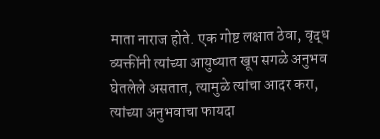माता नाराज होते. एक गोष्ट लक्षात ठेवा, वृद्ध व्यक्तींनी त्यांच्या आयुष्यात खूप सगळे अनुभव घेतलेले असतात, त्यामुळे त्यांचा आदर करा,  त्यांच्या अनुभवाचा फायदा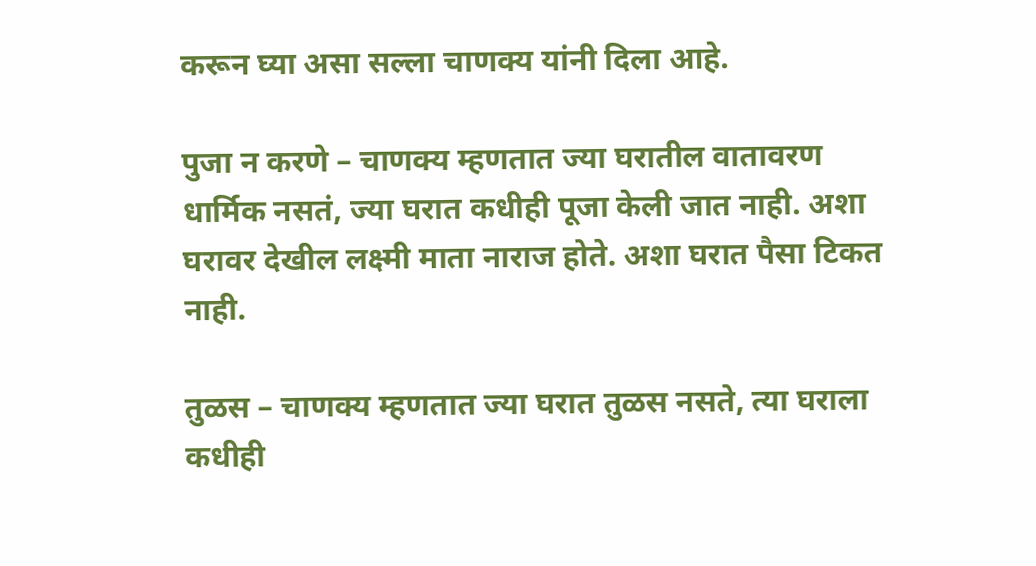करून घ्या असा सल्ला चाणक्य यांनी दिला आहे.

पुजा न करणे – चाणक्य म्हणतात ज्या घरातील वातावरण धार्मिक नसतं, ज्या घरात कधीही पूजा केली जात नाही. अशा घरावर देखील लक्ष्मी माता नाराज होते. अशा घरात पैसा टिकत नाही.

तुळस – चाणक्य म्हणतात ज्या घरात तुळस नसते, त्या घराला कधीही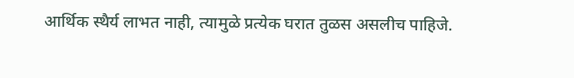आर्थिक स्थैर्य लाभत नाही, त्यामुळे प्रत्येक घरात तुळस असलीच पाहिजे.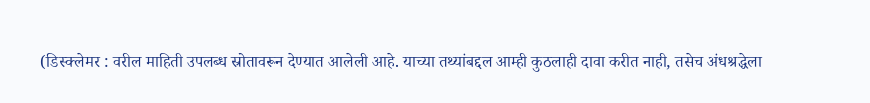(डिस्क्लेमर : वरील माहिती उपलब्ध स्रोतावरून देण्यात आलेली आहे. याच्या तथ्यांबद्दल आम्ही कुठलाही दावा करीत नाही, तसेच अंधश्रद्धेला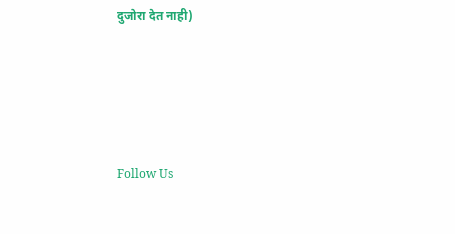दुजोरा देत नाही)





Follow Us